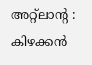അറ്റ്ലാന്റ : കിഴക്കൻ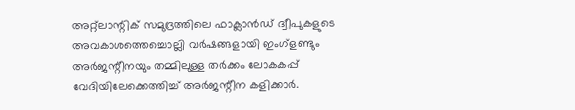അറ്റ്ലാന്റിക് സമുദ്രത്തിലെ ഫാക്ലാൻഡ് ദ്വീപുകളുടെ അവകാശത്തെച്ചൊല്ലി വർഷങ്ങളായി ഇംഗ്ളണ്ടും അർജന്റീനയും തമ്മിലുള്ള തർക്കം ലോകകപ്പ് വേദിയിലേക്കെത്തിച്ച് അർജന്റീന കളിക്കാർ.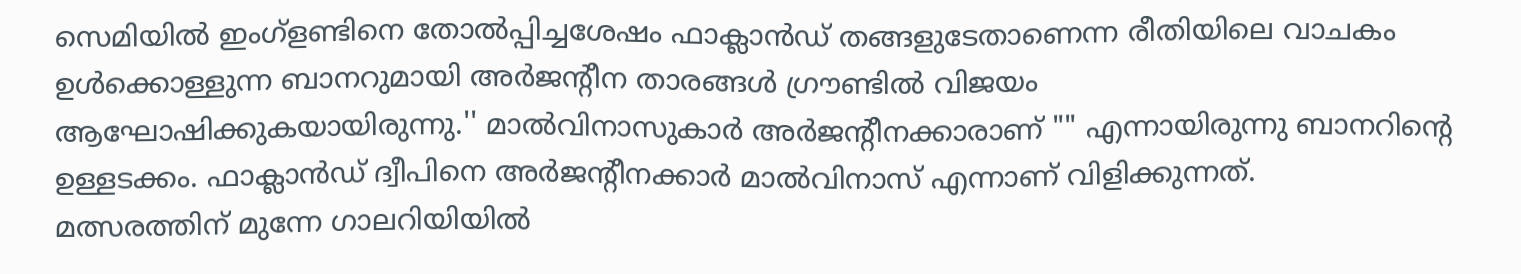സെമിയിൽ ഇംഗ്ളണ്ടിനെ തോൽപ്പിച്ചശേഷം ഫാക്ലാൻഡ് തങ്ങളുടേതാണെന്ന രീതിയിലെ വാചകം ഉൾക്കൊള്ളുന്ന ബാനറുമായി അർജന്റീന താരങ്ങൾ ഗ്രൗണ്ടിൽ വിജയം ആഘോഷിക്കുകയായിരുന്നു.'' മാൽവിനാസുകാർ അർജന്റീനക്കാരാണ് "" എന്നായിരുന്നു ബാനറിന്റെ ഉള്ളടക്കം. ഫാക്ലാൻഡ് ദ്വീപിനെ അർജന്റീനക്കാർ മാൽവിനാസ് എന്നാണ് വിളിക്കുന്നത്.
മത്സരത്തിന് മുന്നേ ഗാലറിയിയിൽ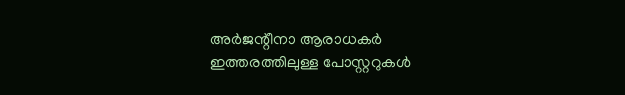അർജന്റീനാ ആരാധകർ ഇത്തരത്തിലുള്ള പോസ്റ്ററുകൾ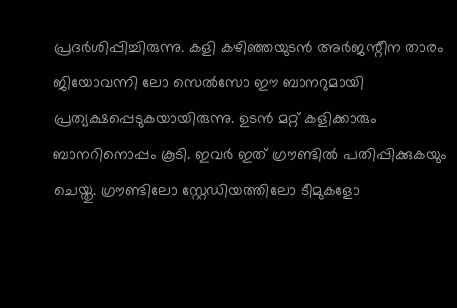പ്രദർശിപ്പിച്ചിരുന്നു. കളി കഴിഞ്ഞയുടൻ അർജന്റീന താരം ജിയോവന്നി ലോ സെൽസോ ഈ ബാനറുമായി പ്രത്യക്ഷപ്പെടുകയായിരുന്നു. ഉടൻ മറ്റ് കളിക്കാരും ബാനറിനൊപ്പം കൂടി. ഇവർ ഇത് ഗ്രൗണ്ടിൽ പതിപ്പിക്കുകയും ചെയ്തു. ഗ്രൗണ്ടിലോ സ്റ്റേഡിയത്തിലോ ടീമുകളോ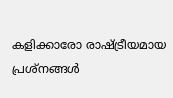കളിക്കാരോ രാഷ്ട്രീയമായ പ്രശ്നങ്ങൾ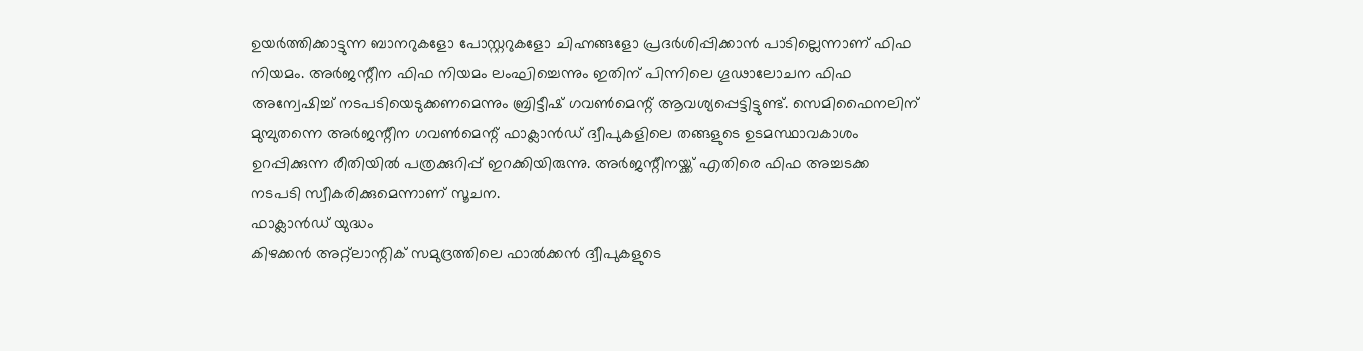ഉയർത്തിക്കാട്ടുന്ന ബാനറുകളോ പോസ്റ്ററുകളോ ചിഹ്നങ്ങളോ പ്രദർശിപ്പിക്കാൻ പാടില്ലെന്നാണ് ഫിഫ നിയമം. അർജന്റീന ഫിഫ നിയമം ലംഘിച്ചെന്നും ഇതിന് പിന്നിലെ ഗൂഢാലോചന ഫിഫ അന്വേഷിച്ച് നടപടിയെടുക്കണമെന്നും ബ്രിട്ടീഷ് ഗവൺമെന്റ് ആവശ്യപ്പെട്ടിട്ടുണ്ട്. സെമിഫൈനലിന് മുമ്പുതന്നെ അർജന്റീന ഗവൺമെന്റ് ഫാക്ലാൻഡ് ദ്വീപുകളിലെ തങ്ങളുടെ ഉടമസ്ഥാവകാശം ഉറപ്പിക്കുന്ന രീതിയിൽ പത്രക്കുറിപ്പ് ഇറക്കിയിരുന്നു. അർജന്റീനയ്ക്ക് എതിരെ ഫിഫ അച്ചടക്ക നടപടി സ്വീകരിക്കുമെന്നാണ് സൂചന.
ഫാക്ലാൻഡ് യുദ്ധം
കിഴക്കൻ അറ്റ്ലാന്റിക് സമുദ്രത്തിലെ ഫാൽക്കൻ ദ്വീപുകളുടെ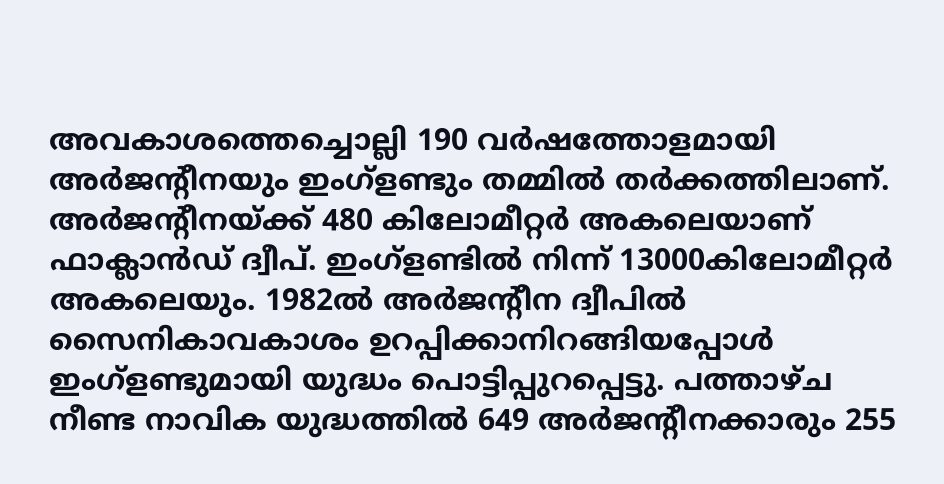അവകാശത്തെച്ചൊല്ലി 190 വർഷത്തോളമായി അർജന്റീനയും ഇംഗ്ളണ്ടും തമ്മിൽ തർക്കത്തിലാണ്. അർജന്റീനയ്ക്ക് 480 കിലോമീറ്റർ അകലെയാണ് ഫാക്ലാൻഡ് ദ്വീപ്. ഇംഗ്ളണ്ടിൽ നിന്ന് 13000കിലോമീറ്റർ അകലെയും. 1982ൽ അർജന്റീന ദ്വീപിൽ സൈനികാവകാശം ഉറപ്പിക്കാനിറങ്ങിയപ്പോൾ ഇംഗ്ളണ്ടുമായി യുദ്ധം പൊട്ടിപ്പുറപ്പെട്ടു. പത്താഴ്ച നീണ്ട നാവിക യുദ്ധത്തിൽ 649 അർജന്റീനക്കാരും 255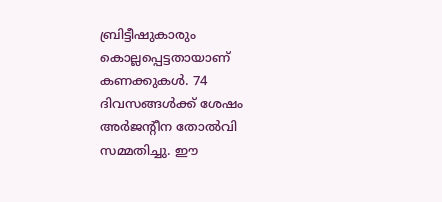ബ്രിട്ടീഷുകാരും കൊല്ലപ്പെട്ടതായാണ് കണക്കുകൾ. 74 ദിവസങ്ങൾക്ക് ശേഷം അർജന്റീന തോൽവി സമ്മതിച്ചു. ഈ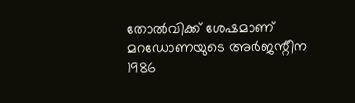തോൽവിക്ക് ശേഷമാണ് മറഡോണയുടെ അർജന്റീന 1986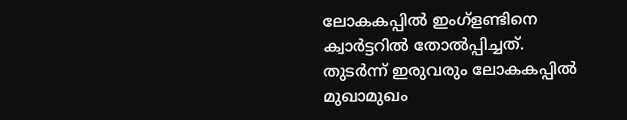ലോകകപ്പിൽ ഇംഗ്ളണ്ടിനെ ക്വാർട്ടറിൽ തോൽപ്പിച്ചത്. തുടർന്ന് ഇരുവരും ലോകകപ്പിൽ മുഖാമുഖം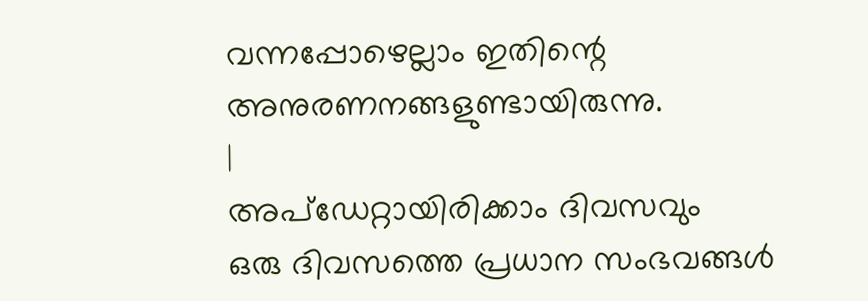വന്നപ്പോഴെല്ലാം ഇതിന്റെ അനുരണനങ്ങളുണ്ടായിരുന്നു.
|
അപ്ഡേറ്റായിരിക്കാം ദിവസവും
ഒരു ദിവസത്തെ പ്രധാന സംഭവങ്ങൾ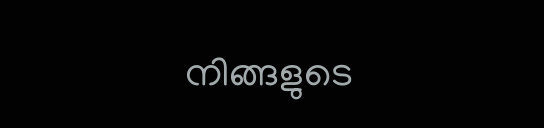നിങ്ങളുടെ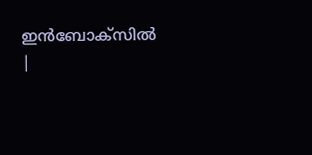ഇൻബോക്സിൽ |